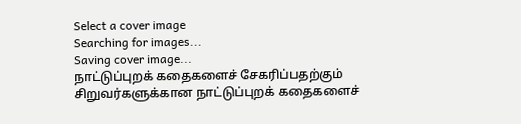Select a cover image
Searching for images...
Saving cover image...
நாட்டுப்புறக் கதைகளைச் சேகரிப்பதற்கும் சிறுவர்களுக்கான நாட்டுப்புறக் கதைகளைச்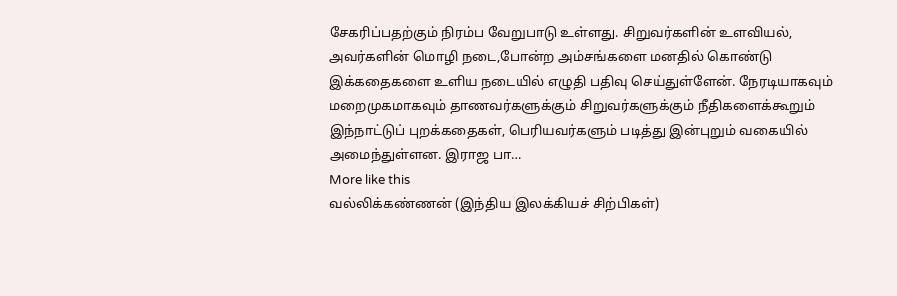சேகரிப்பதற்கும் நிரம்ப வேறுபாடு உள்ளது. சிறுவர்களின் உளவியல், அவர்களின் மொழி நடை,போன்ற அம்சங்களை மனதில் கொண்டு இக்கதைகளை உளிய நடையில் எழுதி பதிவு செய்துள்ளேன். நேரடியாகவும் மறைமுகமாகவும் தாணவர்களுக்கும் சிறுவர்களுக்கும் நீதிகளைக்கூறும் இந்நாட்டுப் புறக்கதைகள், பெரியவர்களும் படித்து இன்புறும் வகையில் அமைந்துள்ளன. இராஜ பா…
More like this
வல்லிக்கண்ணன் (இந்திய இலக்கியச் சிற்பிகள்)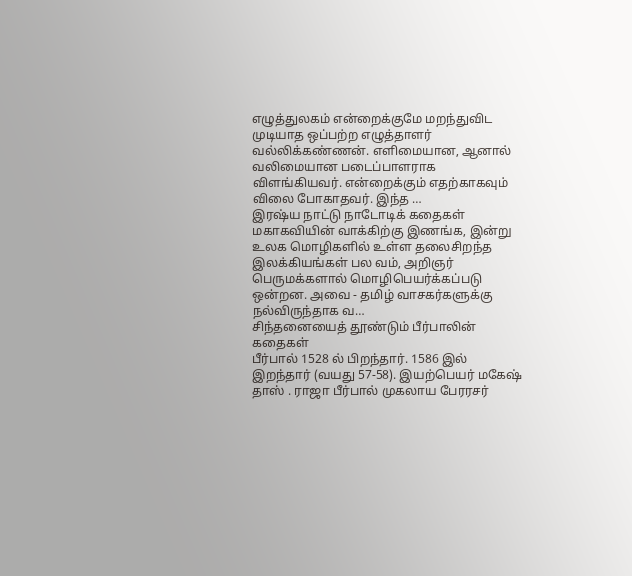எழுத்துலகம் என்றைக்குமே மறந்துவிட முடியாத ஒப்பற்ற எழுத்தாளர் வல்லிக்கண்ணன். எளிமையான, ஆனால் வலிமையான படைப்பாளராக விளங்கியவர். என்றைக்கும் எதற்காகவும் விலை போகாதவர். இந்த …
இரஷ்ய நாட்டு நாடோடிக் கதைகள்
மகாகவியின் வாக்கிற்கு இணங்க, இன்று உலக மொழிகளில் உள்ள தலைசிறந்த இலக்கியங்கள் பல வம், அறிஞர் பெருமக்களால் மொழிபெயர்க்கப்படு ஒன்றன. அவை - தமிழ் வாசகர்களுக்கு நல்விருந்தாக வ…
சிந்தனையைத் தூண்டும் பீர்பாலின் கதைகள்
பீர்பால் 1528 ல் பிறந்தார். 1586 இல் இறந்தார் (வயது 57-58). இயற்பெயர் மகேஷ் தாஸ் . ராஜா பீர்பால் முகலாய பேரரசர்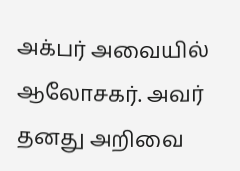அக்பர் அவையில் ஆலோசகர். அவர் தனது அறிவை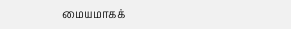மையமாகக்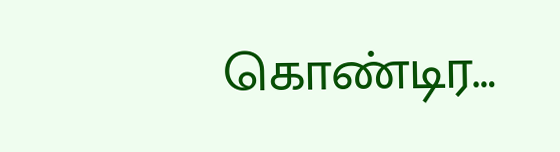கொண்டிர…